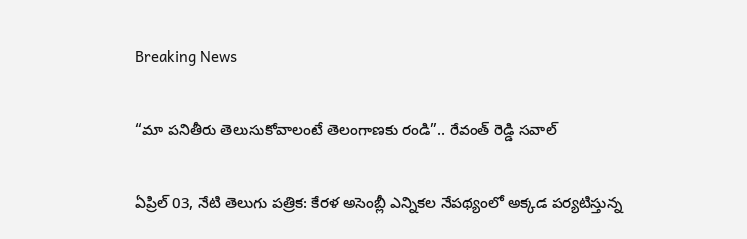Breaking News

“మా పనితీరు తెలుసుకోవాలంటే తెలంగాణకు రండి”.. రేవంత్ రెడ్డి సవాల్

ఏప్రిల్ 03, నేటి తెలుగు పత్రిక: కేరళ అసెంబ్లీ ఎన్నికల నేపథ్యంలో అక్కడ పర్యటిస్తున్న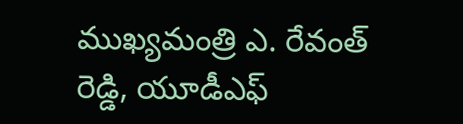ముఖ్యమంత్రి ఎ. రేవంత్ రెడ్డి, యూడీఎఫ్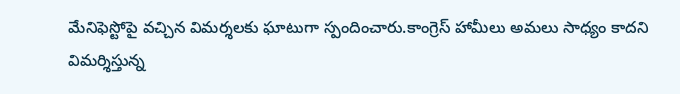మేనిఫెస్టోపై వచ్చిన విమర్శలకు ఘాటుగా స్పందించారు.కాంగ్రెస్ హామీలు అమలు సాధ్యం కాదని విమర్శిస్తున్న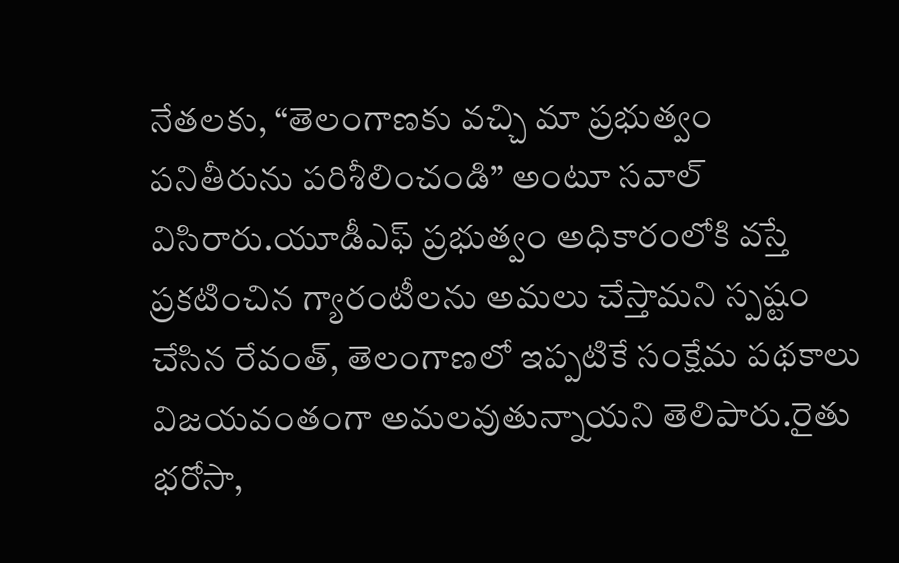నేతలకు, “తెలంగాణకు వచ్చి మా ప్రభుత్వం పనితీరును పరిశీలించండి” అంటూ సవాల్ విసిరారు.యూడీఎఫ్ ప్రభుత్వం అధికారంలోకి వస్తే ప్రకటించిన గ్యారంటీలను అమలు చేస్తామని స్పష్టం చేసిన రేవంత్, తెలంగాణలో ఇప్పటికే సంక్షేమ పథకాలు విజయవంతంగా అమలవుతున్నాయని తెలిపారు.రైతు భరోసా,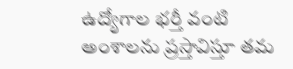ఉద్యోగాల భర్తీ వంటి అంశాలను ప్రస్తావిస్తూ తమ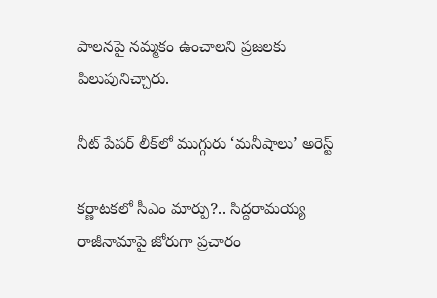పాలనపై నమ్మకం ఉంచాలని ప్రజలకు పిలుపునిచ్చారు.

నీట్ పేపర్ లీక్‌లో ముగ్గురు ‘మనీషాలు’ అరెస్ట్

కర్ణాటకలో సీఎం మార్పు?.. సిద్దరామయ్య రాజీనామాపై జోరుగా ప్రచారం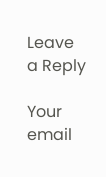Leave a Reply

Your email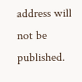address will not be published.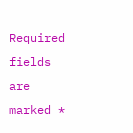Required fields are marked *